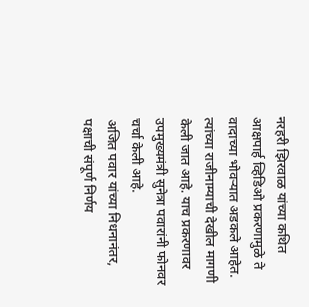नरहरी झिरवाळ यांच्या कथित आक्षपार्ह व्हिडिओ प्रकरणामुळे ते वादाच्या भोवऱ्यात अडकले आहेत. त्यांच्या राजीनाम्याची देखील मागणी केली जात आहे. याच प्रकरणावर उपमुख्यमंत्री सुनेत्रा पवारांनी फोनवर चर्चा केली आहे.
अजित पवार यांच्या निधनानंतर, पक्षाची संपूर्ण निर्णय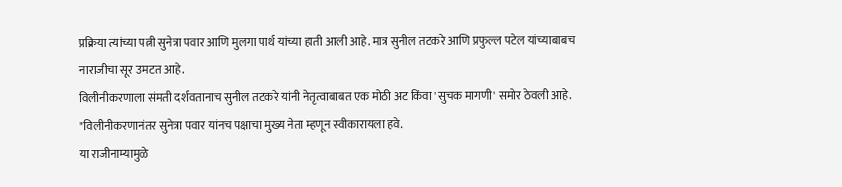प्रक्रिया त्यांच्या पत्नी सुनेत्रा पवार आणि मुलगा पार्थ यांच्या हाती आली आहे. मात्र सुनील तटकरे आणि प्रफुल्ल पटेल यांच्याबाबच नाराजीचा सूर उमटत आहे.
विलीनीकरणाला संमती दर्शवतानाच सुनील तटकरे यांनी नेतृत्वाबाबत एक मोठी अट किंवा 'सुचक मागणी' समोर ठेवली आहे. "विलीनीकरणानंतर सुनेत्रा पवार यांनच पक्षाचा मुख्य नेता म्हणून स्वीकारायला हवे.
या राजीनाम्यामुळे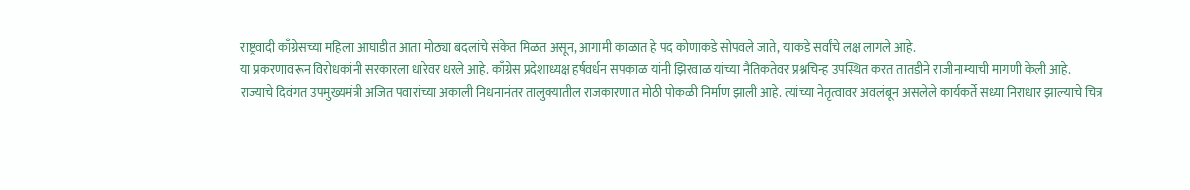राष्ट्रवादी काँग्रेसच्या महिला आघाडीत आता मोठ्या बदलांचे संकेत मिळत असून, आगामी काळात हे पद कोणाकडे सोपवले जाते, याकडे सर्वांचे लक्ष लागले आहे.
या प्रकरणावरून विरोधकांनी सरकारला धारेवर धरले आहे. काँग्रेस प्रदेशाध्यक्ष हर्षवर्धन सपकाळ यांनी झिरवाळ यांच्या नैतिकतेवर प्रश्नचिन्ह उपस्थित करत तातडीने राजीनाम्याची मागणी केली आहे.
राज्याचे दिवंगत उपमुख्यमंत्री अजित पवारांच्या अकाली निधनानंतर तालुक्यातील राजकारणात मोठी पोकळी निर्माण झाली आहे. त्यांच्या नेतृत्वावर अवलंबून असलेले कार्यकर्ते सध्या निराधार झाल्याचे चित्र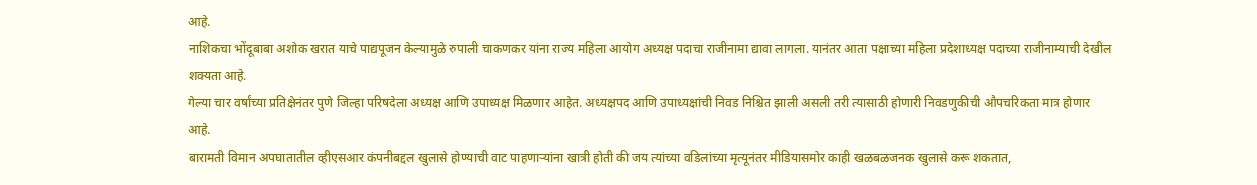आहे.
नाशिकचा भोंदूबाबा अशोक खरात याचे पाद्यपूजन केल्यामुळे रुपाली चाकणकर यांना राज्य महिला आयोग अध्यक्ष पदाचा राजीनामा द्यावा लागला. यानंतर आता पक्षाच्या महिला प्रदेशाध्यक्ष पदाच्या राजीनाम्याची देखील शक्यता आहे.
गेल्या चार वर्षांच्या प्रतिक्षेनंतर पुणे जिल्हा परिषदेला अध्यक्ष आणि उपाध्यक्ष मिळणार आहेत. अध्यक्षपद आणि उपाध्यक्षांची निवड निश्चित झाली असली तरी त्यासाठी होणारी निवडणुकीची औपचरिकता मात्र होणार आहे.
बारामती विमान अपघातातील व्हीएसआर कंपनीबद्दल खुलासे होण्याची वाट पाहणाऱ्यांना खात्री होती की जय त्यांच्या वडिलांच्या मृत्यूनंतर मीडियासमोर काही खळबळजनक खुलासे करू शकतात,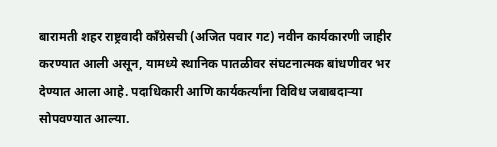बारामती शहर राष्ट्रवादी काँग्रेसची (अजित पवार गट) नवीन कार्यकारणी जाहीर करण्यात आली असून, यामध्ये स्थानिक पातळीवर संघटनात्मक बांधणीवर भर देण्यात आला आहे. पदाधिकारी आणि कार्यकर्त्यांना विविध जबाबदाऱ्या सोपवण्यात आल्या.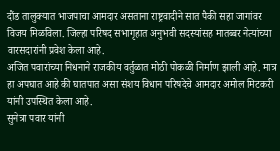दौंड तालुक्यात भाजपाचा आमदार असताना राष्ट्रवादीने सात पैकी सहा जागांवर विजय मिळविला. जिल्हा परिषद सभागृहात अनुभवी सदस्यांसह मातब्बर नेत्यांच्या वारसदारांनी प्रवेश केला आहे.
अजित पवारांच्या निधनाने राजकीय वर्तुळात मोठी पोकळी निर्माण झाली आहे. मात्र हा अपघात आहे की घातपात असा संशय विधान परिषदेचे आमदार अमोल मिटकरी यांनी उपस्थित केला आहे.
सुनेत्रा पवार यांनी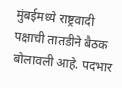मुंबईमध्ये राष्ट्रवादी पक्षाची तातडीने बैठक बोलावली आहे. पदभार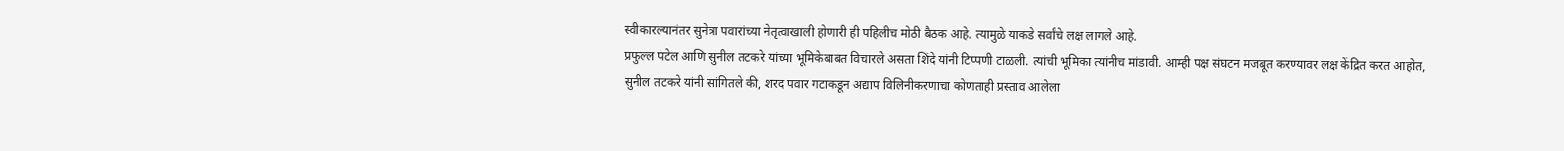स्वीकारल्यानंतर सुनेत्रा पवारांच्या नेतृत्वाखाली होणारी ही पहिलीच मोठी बैठक आहे. त्यामुळे याकडे सर्वांचे लक्ष लागले आहे.
प्रफुल्ल पटेल आणि सुनील तटकरे यांच्या भूमिकेबाबत विचारले असता शिंदे यांनी टिप्पणी टाळली. त्यांची भूमिका त्यांनीच मांडावी. आम्ही पक्ष संघटन मजबूत करण्यावर लक्ष केंद्रित करत आहोत,
सुनील तटकरे यांनी सांगितले की, शरद पवार गटाकडून अद्याप विलिनीकरणाचा कोणताही प्रस्ताव आलेला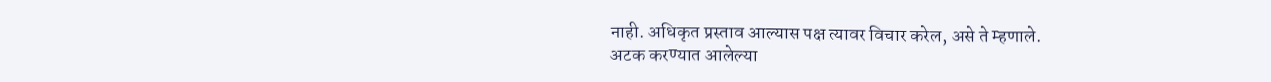नाही. अधिकृत प्रस्ताव आल्यास पक्ष त्यावर विचार करेल, असे ते म्हणाले.
अटक करण्यात आलेल्या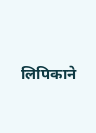लिपिकाने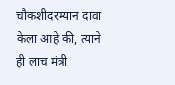चौकशीदरम्यान दावा केला आहे की, त्याने ही लाच मंत्री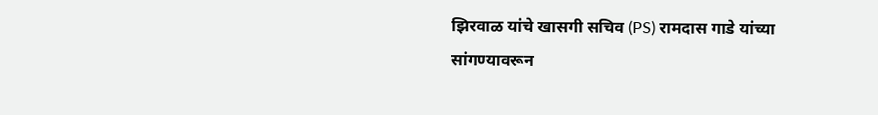झिरवाळ यांचे खासगी सचिव (PS) रामदास गाडे यांच्या सांगण्यावरून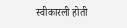स्वीकारली होती